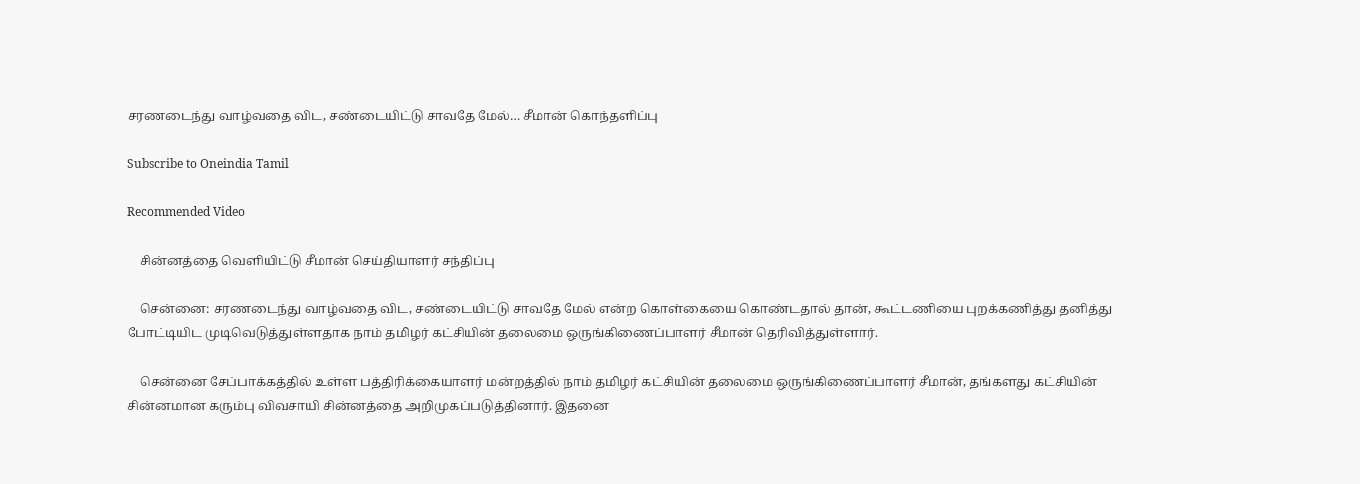சரணடைந்து வாழ்வதை விட, சண்டையிட்டு சாவதே மேல்… சீமான் கொந்தளிப்பு

Subscribe to Oneindia Tamil

Recommended Video

    சின்னத்தை வெளியிட்டு சீமான் செய்தியாளர் சந்திப்பு

    சென்னை: சரணடைந்து வாழ்வதை விட, சண்டையிட்டு சாவதே மேல் என்ற கொள்கையை கொண்டதால் தான், கூட்டணியை புறக்கணித்து தனித்து போட்டியிட முடிவெடுத்துள்ளதாக நாம் தமிழர் கட்சியின் தலைமை ஒருங்கிணைப்பாளர் சீமான் தெரிவித்துள்ளார்.

    சென்னை சேப்பாக்கத்தில் உள்ள பத்திரிக்கையாளர் மன்றத்தில் நாம் தமிழர் கட்சியின் தலைமை ஒருங்கிணைப்பாளர் சீமான், தங்களது கட்சியின் சின்னமான கரும்பு விவசாயி சின்னத்தை அறிமுகப்படுத்தினார். இதனை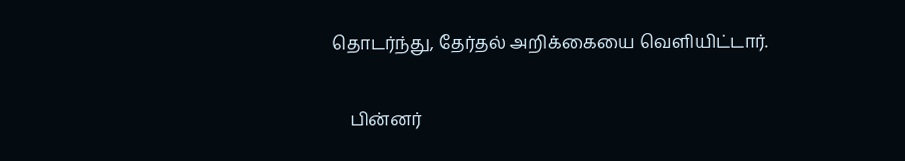தொடர்ந்து, தேர்தல் அறிக்கையை வெளியிட்டார்.

    பின்னர்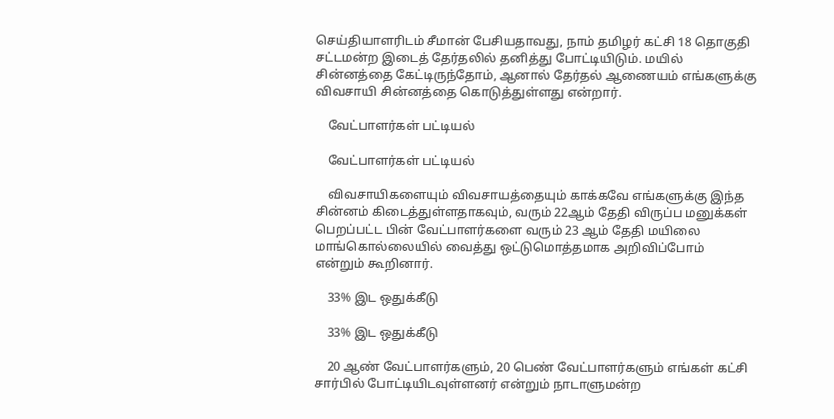செய்தியாளரிடம் சீமான் பேசியதாவது, நாம் தமிழர் கட்சி 18 தொகுதி சட்டமன்ற இடைத் தேர்தலில் தனித்து போட்டியிடும். மயில் சின்னத்தை கேட்டிருந்தோம், ஆனால் தேர்தல் ஆணையம் எங்களுக்கு விவசாயி சின்னத்தை கொடுத்துள்ளது என்றார்.

    வேட்பாளர்கள் பட்டியல்

    வேட்பாளர்கள் பட்டியல்

    விவசாயிகளையும் விவசாயத்தையும் காக்கவே எங்களுக்கு இந்த சின்னம் கிடைத்துள்ளதாகவும், வரும் 22ஆம் தேதி விருப்ப மனுக்கள் பெறப்பட்ட பின் வேட்பாளர்களை வரும் 23 ஆம் தேதி மயிலை மாங்கொல்லையில் வைத்து ஒட்டுமொத்தமாக அறிவிப்போம் என்றும் கூறினார்.

    33% இட ஒதுக்கீடு

    33% இட ஒதுக்கீடு

    20 ஆண் வேட்பாளர்களும், 20 பெண் வேட்பாளர்களும் எங்கள் கட்சி சார்பில் போட்டியிடவுள்ளனர் என்றும் நாடாளுமன்ற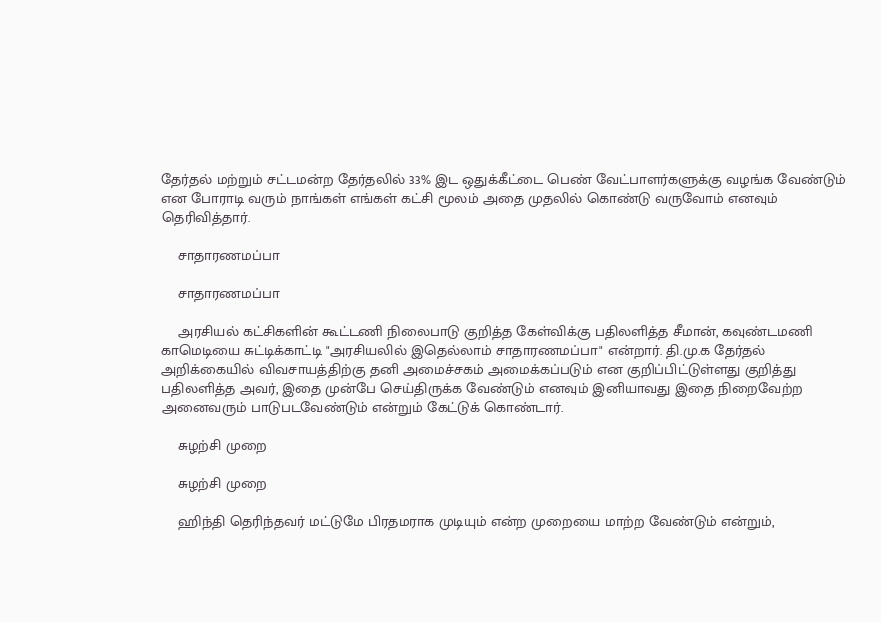தேர்தல் மற்றும் சட்டமன்ற தேர்தலில் 33% இட ஒதுக்கீட்டை பெண் வேட்பாளர்களுக்கு வழங்க வேண்டும் என போராடி வரும் நாங்கள் எங்கள் கட்சி மூலம் அதை முதலில் கொண்டு வருவோம் எனவும் தெரிவித்தார்.

    சாதாரணமப்பா

    சாதாரணமப்பா

    அரசியல் கட்சிகளின் கூட்டணி நிலைபாடு குறித்த கேள்விக்கு பதிலளித்த சீமான், கவுண்டமணி காமெடியை சுட்டிக்காட்டி "அரசியலில் இதெல்லாம் சாதாரணமப்பா" என்றார். தி.மு.க தேர்தல் அறிக்கையில் விவசாயத்திற்கு தனி அமைச்சகம் அமைக்கப்படும் என குறிப்பிட்டுள்ளது குறித்து பதிலளித்த அவர், இதை முன்பே செய்திருக்க வேண்டும் எனவும் இனியாவது இதை நிறைவேற்ற அனைவரும் பாடுபடவேண்டும் என்றும் கேட்டுக் கொண்டார்.

    சுழற்சி முறை

    சுழற்சி முறை

    ஹிந்தி தெரிந்தவர் மட்டுமே பிரதமராக முடியும் என்ற முறையை மாற்ற வேண்டும் என்றும்,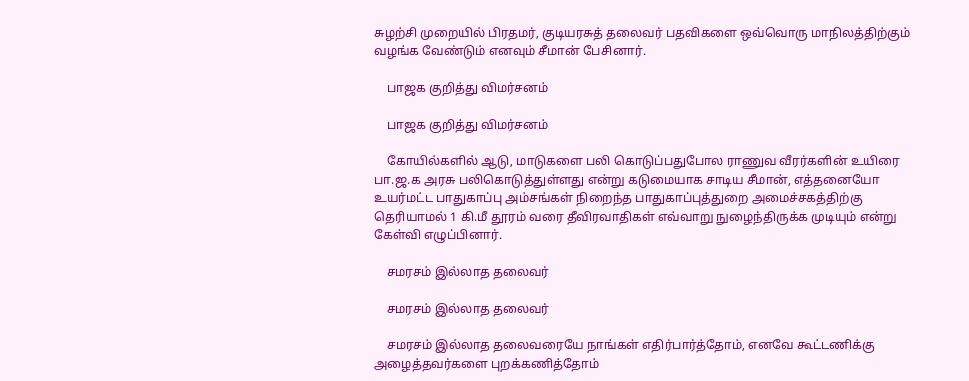சுழற்சி முறையில் பிரதமர், குடியரசுத் தலைவர் பதவிகளை ஒவ்வொரு மாநிலத்திற்கும் வழங்க வேண்டும் எனவும் சீமான் பேசினார்.

    பாஜக குறித்து விமர்சனம்

    பாஜக குறித்து விமர்சனம்

    கோயில்களில் ஆடு, மாடுகளை பலி கொடுப்பதுபோல ராணுவ வீரர்களின் உயிரை பா.ஜ.க அரசு பலிகொடுத்துள்ளது என்று கடுமையாக சாடிய சீமான், எத்தனையோ உயர்மட்ட பாதுகாப்பு அம்சங்கள் நிறைந்த பாதுகாப்புத்துறை அமைச்சகத்திற்கு தெரியாமல் 1 கி.மீ தூரம் வரை தீவிரவாதிகள் எவ்வாறு நுழைந்திருக்க முடியும் என்று கேள்வி எழுப்பினார்.

    சமரசம் இல்லாத தலைவர்

    சமரசம் இல்லாத தலைவர்

    சமரசம் இல்லாத தலைவரையே நாங்கள் எதிர்பார்த்தோம், எனவே கூட்டணிக்கு அழைத்தவர்களை புறக்கணித்தோம்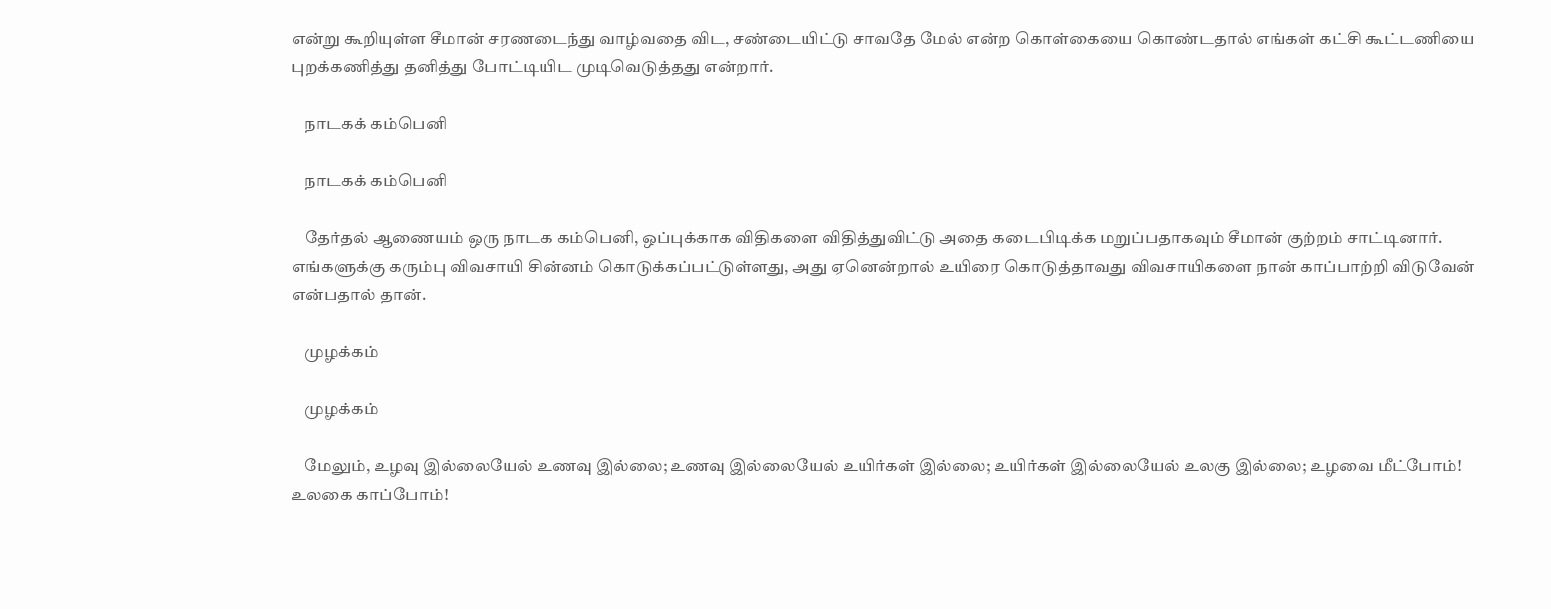என்று கூறியுள்ள சீமான் சரணடைந்து வாழ்வதை விட, சண்டையிட்டு சாவதே மேல் என்ற கொள்கையை கொண்டதால் எங்கள் கட்சி கூட்டணியை புறக்கணித்து தனித்து போட்டியிட முடிவெடுத்தது என்றார்.

    நாடகக் கம்பெனி

    நாடகக் கம்பெனி

    தேர்தல் ஆணையம் ஒரு நாடக கம்பெனி, ஒப்புக்காக விதிகளை விதித்துவிட்டு அதை கடைபிடிக்க மறுப்பதாகவும் சீமான் குற்றம் சாட்டினார். எங்களுக்கு கரும்பு விவசாயி சின்னம் கொடுக்கப்பட்டுள்ளது, அது ஏனென்றால் உயிரை கொடுத்தாவது விவசாயிகளை நான் காப்பாற்றி விடுவேன் என்பதால் தான்.

    முழக்கம்

    முழக்கம்

    மேலும், உழவு இல்லையேல் உணவு இல்லை; உணவு இல்லையேல் உயிர்கள் இல்லை; உயிர்கள் இல்லையேல் உலகு இல்லை; உழவை மீட்போம்! உலகை காப்போம்!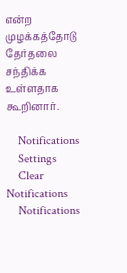என்ற முழக்கத்தோடு தேர்தலை சந்திக்க உள்ளதாக கூறினார்.

    Notifications
    Settings
    Clear Notifications
    Notifications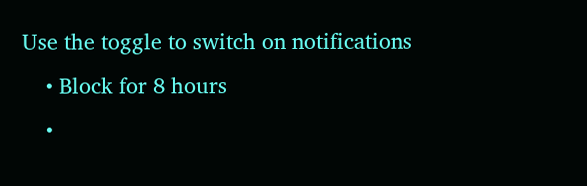Use the toggle to switch on notifications
    • Block for 8 hours
    •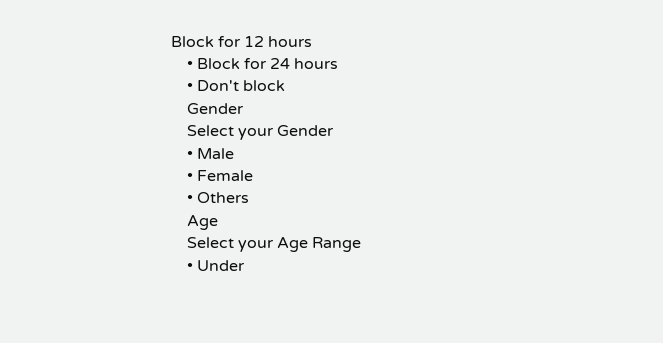Block for 12 hours
    • Block for 24 hours
    • Don't block
    Gender
    Select your Gender
    • Male
    • Female
    • Others
    Age
    Select your Age Range
    • Under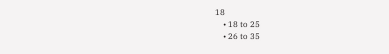18
    • 18 to 25
    • 26 to 35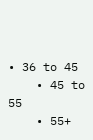• 36 to 45
    • 45 to 55
    • 55+